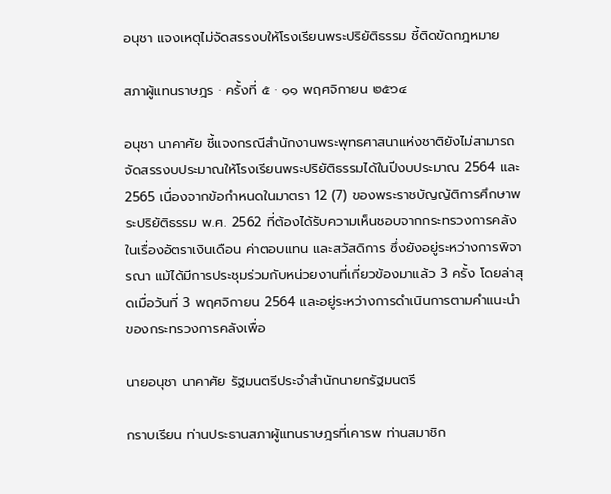อนุชา แจงเหตุไม่จัดสรรงบให้โรงเรียนพระปริยัติธรรม ชี้ติดขัดกฎหมาย

สภาผู้แทนราษฎร · ครั้งที่ ๕ · ๑๑ พฤศจิกายน ๒๕๖๔

อนุชา นาคาศัย ชี้แจงกรณีสำนักงานพระพุทธศาสนาแห่งชาติยังไม่สามารถจัดสรรงบประมาณให้โรงเรียนพระปริยัติธรรมได้ในปีงบประมาณ 2564 และ 2565 เนื่องจากข้อกำหนดในมาตรา 12 (7) ของพระราชบัญญัติการศึกษาพระปริยัติธรรม พ.ศ. 2562 ที่ต้องได้รับความเห็นชอบจากกระทรวงการคลังในเรื่องอัตราเงินเดือน ค่าตอบแทน และสวัสดิการ ซึ่งยังอยู่ระหว่างการพิจารณา แม้ได้มีการประชุมร่วมกับหน่วยงานที่เกี่ยวข้องมาแล้ว 3 ครั้ง โดยล่าสุดเมื่อวันที่ 3 พฤศจิกายน 2564 และอยู่ระหว่างการดำเนินการตามคำแนะนำของกระทรวงการคลังเพื่อ

นายอนุชา นาคาศัย รัฐมนตรีประจำสำนักนายกรัฐมนตรี

กราบเรียน ท่านประธานสภาผู้แทนราษฎรที่เคารพ ท่านสมาชิก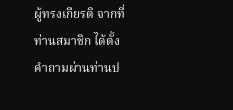ผู้ทรงเกียรติ จากที่ท่านสมาชิก ได้ตั้งคำถามผ่านท่านป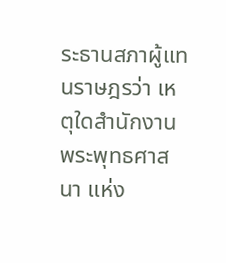ระธานสภาผู้แทนราษฎรว่า เหตุใดสำนักงานพระพุทธศาสนา แห่ง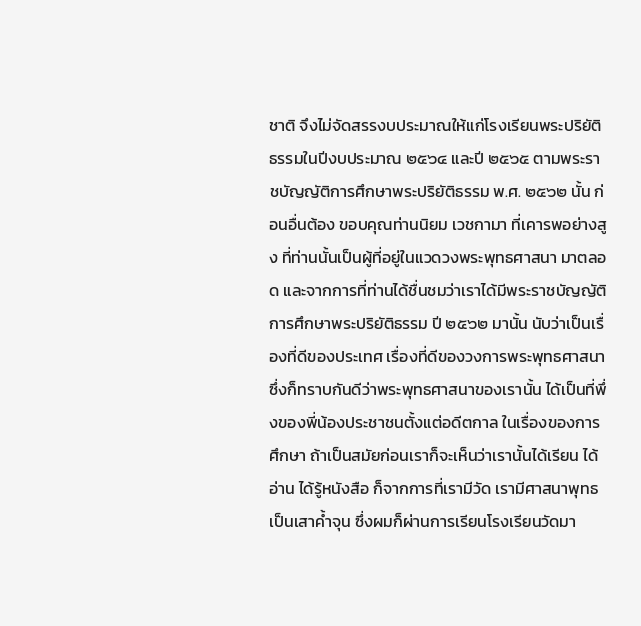ชาติ จึงไม่จัดสรรงบประมาณให้แก่โรงเรียนพระปริยัติธรรมในปีงบประมาณ ๒๕๖๔ และปี ๒๕๖๕ ตามพระราชบัญญัติการศึกษาพระปริยัติธรรม พ.ศ. ๒๕๖๒ นั้น ก่อนอื่นต้อง ขอบคุณท่านนิยม เวชกามา ที่เคารพอย่างสูง ที่ท่านนั้นเป็นผู้ที่อยู่ในแวดวงพระพุทธศาสนา มาตลอด และจากการที่ท่านได้ชื่นชมว่าเราได้มีพระราชบัญญัติการศึกษาพระปริยัติธรรม ปี ๒๕๖๒ มานั้น นับว่าเป็นเรื่องที่ดีของประเทศ เรื่องที่ดีของวงการพระพุทธศาสนา ซึ่งก็ทราบกันดีว่าพระพุทธศาสนาของเรานั้น ได้เป็นที่พึ่งของพี่น้องประชาชนตั้งแต่อดีตกาล ในเรื่องของการศึกษา ถ้าเป็นสมัยก่อนเราก็จะเห็นว่าเรานั้นได้เรียน ได้อ่าน ได้รู้หนังสือ ก็จากการที่เรามีวัด เรามีศาสนาพุทธเป็นเสาค้ำจุน ซึ่งผมก็ผ่านการเรียนโรงเรียนวัดมา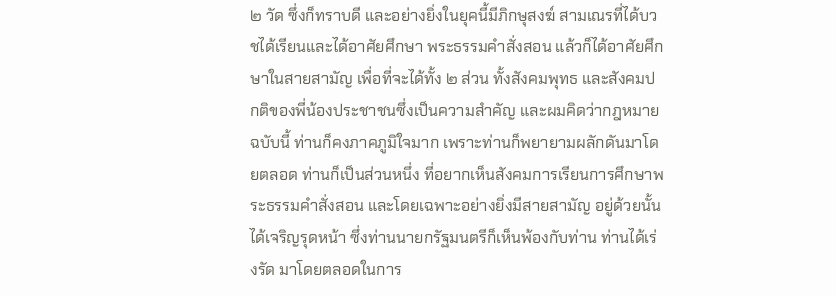๒ วัด ซึ่งก็ทราบดี และอย่างยิ่งในยุคนี้มีภิกษุสงฆ์ สามเณรที่ได้บวชได้เรียนและได้อาศัยศึกษา พระธรรมคำสั่งสอน แล้วก็ได้อาศัยศึกษาในสายสามัญ เพื่อที่จะได้ทั้ง ๒ ส่วน ทั้งสังคมพุทธ และสังคมปกติของพี่น้องประชาชนซึ่งเป็นความสำคัญ และผมคิดว่ากฎหมายฉบับนี้ ท่านก็คงภาคภูมิใจมาก เพราะท่านก็พยายามผลักดันมาโดยตลอด ท่านก็เป็นส่วนหนึ่ง ที่อยากเห็นสังคมการเรียนการศึกษาพระธรรมคำสั่งสอน และโดยเฉพาะอย่างยิ่งมีสายสามัญ อยู่ด้วยนั้นได้เจริญรุดหน้า ซึ่งท่านนายกรัฐมนตรีก็เห็นพ้องกับท่าน ท่านได้เร่งรัด มาโดยตลอดในการ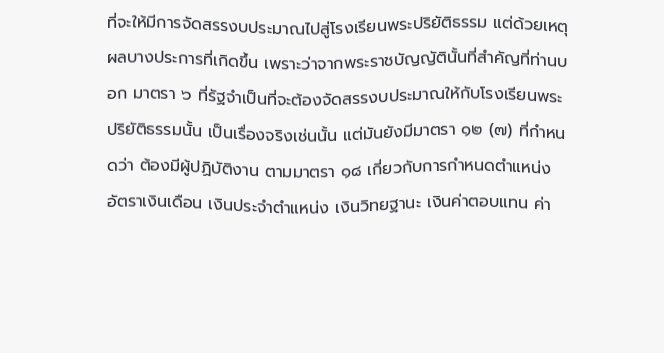ที่จะให้มีการจัดสรรงบประมาณไปสู่โรงเรียนพระปริยัติธรรม แต่ด้วยเหตุผลบางประการที่เกิดขึ้น เพราะว่าจากพระราชบัญญัตินั้นที่สำคัญที่ท่านบอก มาตรา ๖ ที่รัฐจำเป็นที่จะต้องจัดสรรงบประมาณให้กับโรงเรียนพระปริยัติธรรมนั้น เป็นเรื่องจริงเช่นนั้น แต่มันยังมีมาตรา ๑๒ (๗) ที่กำหนดว่า ต้องมีผู้ปฏิบัติงาน ตามมาตรา ๑๘ เกี่ยวกับการกำหนดตำแหน่ง อัตราเงินเดือน เงินประจำตำแหน่ง เงินวิทยฐานะ เงินค่าตอบแทน ค่า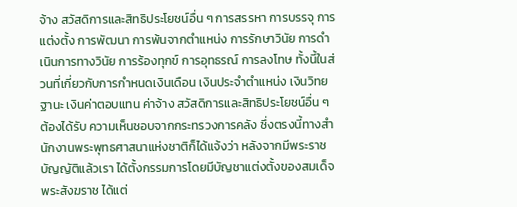จ้าง สวัสดิการและสิทธิประโยชน์อื่น ๆ การสรรหา การบรรจุ การแต่งตั้ง การพัฒนา การพ้นจากตำแหน่ง การรักษาวินัย การดำเนินการทางวินัย การร้องทุกข์ การอุทธรณ์ การลงโทษ ทั้งนี้ในส่วนที่เกี่ยวกับการกำหนดเงินเดือน เงินประจำตำแหน่ง เงินวิทยฐานะ เงินค่าตอบแทน ค่าจ้าง สวัสดิการและสิทธิประโยชน์อื่น ๆ ต้องได้รับ ความเห็นชอบจากกระทรวงการคลัง ซึ่งตรงนี้ทางสำนักงานพระพุทธศาสนาแห่งชาติก็ได้แจ้งว่า หลังจากมีพระราชบัญญัติแล้วเรา ได้ตั้งกรรมการโดยมีบัญชาแต่งตั้งของสมเด็จพระสังฆราช ได้แต่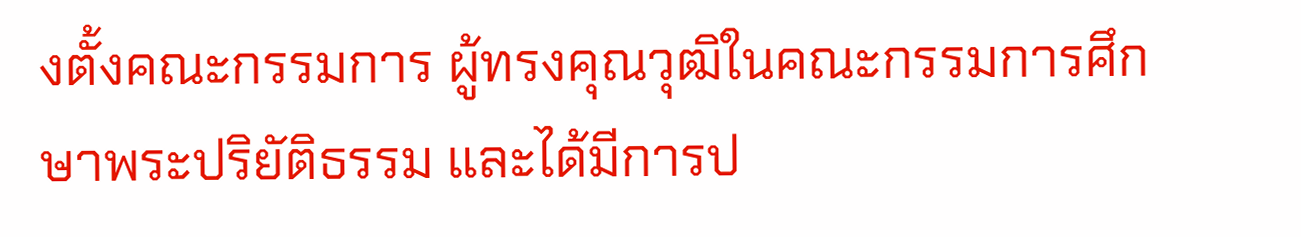งตั้งคณะกรรมการ ผู้ทรงคุณวุฒิในคณะกรรมการศึกษาพระปริยัติธรรม และได้มีการป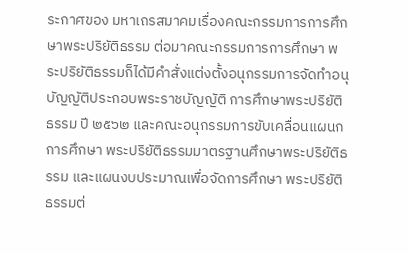ระกาศของ มหาเถรสมาคมเรื่องคณะกรรมการการศึกษาพระปริยัติธรรม ต่อมาคณะกรรมการการศึกษา พระปริยัติธรรมก็ได้มีคำสั่งแต่งตั้งอนุกรรมการจัดทำอนุบัญญัติประกอบพระราชบัญญัติ การศึกษาพระปริยัติธรรม ปี ๒๕๖๒ และคณะอนุกรรมการขับเคลื่อนแผนกการศึกษา พระปริยัติธรรมมาตรฐานศึกษาพระปริยัติธรรม และแผนงบประมาณเพื่อจัดการศึกษา พระปริยัติธรรมต่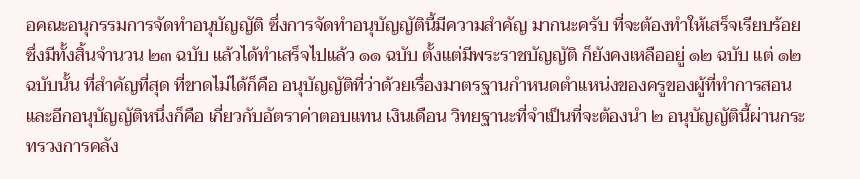อคณะอนุกรรมการจัดทำอนุบัญญัติ ซึ่งการจัดทำอนุบัญญัตินี้มีความสำคัญ มากนะครับ ที่จะต้องทำให้เสร็จเรียบร้อย ซึ่งมีทั้งสิ้นจำนวน ๒๓ ฉบับ แล้วได้ทำเสร็จไปแล้ว ๑๑ ฉบับ ตั้งแต่มีพระราชบัญญัติ ก็ยังคงเหลืออยู่ ๑๒ ฉบับ แต่ ๑๒ ฉบับนั้น ที่สำคัญที่สุด ที่ขาดไม่ได้ก็คือ อนุบัญญัติที่ว่าด้วยเรื่องมาตรฐานกำหนดตำแหน่งของครูของผู้ที่ทำการสอน และอีกอนุบัญญัติหนึ่งก็คือ เกี่ยวกับอัตราค่าตอบแทน เงินเดือน วิทยฐานะที่จำเป็นที่จะต้องนำ ๒ อนุบัญญัตินี้ผ่านกระทรวงการคลัง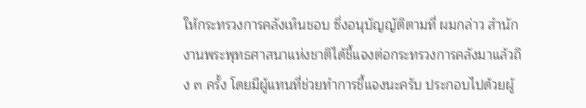ให้กระทรวงการคลังเห็นชอบ ซึ่งอนุบัญญัติตามที่ ผมกล่าว สำนักงานพระพุทธศาสนาแห่งชาติได้ชี้แจงต่อกระทรวงการคลังมาแล้วถึง ๓ ครั้ง โดยมีผู้แทนที่ช่วยทำการชี้แจงนะครับ ประกอบไปด้วยผู้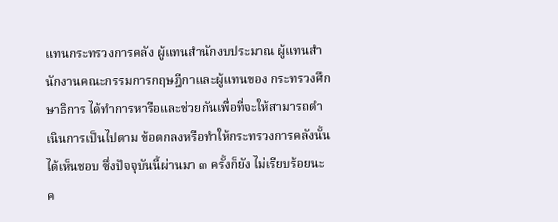แทนกระทรวงการคลัง ผู้แทนสำนักงบประมาณ ผู้แทนสำนักงานคณะกรรมการกฤษฎีกาและผู้แทนของ กระทรวงศึกษาธิการ ได้ทำการหารือและช่วยกันเพื่อที่จะให้สามารถดำเนินการเป็นไปตาม ข้อตกลงหรือทำให้กระทรวงการคลังนั้นได้เห็นชอบ ซึ่งปัจจุบันนี้ผ่านมา ๓ ครั้งก็ยัง ไม่เรียบร้อยนะค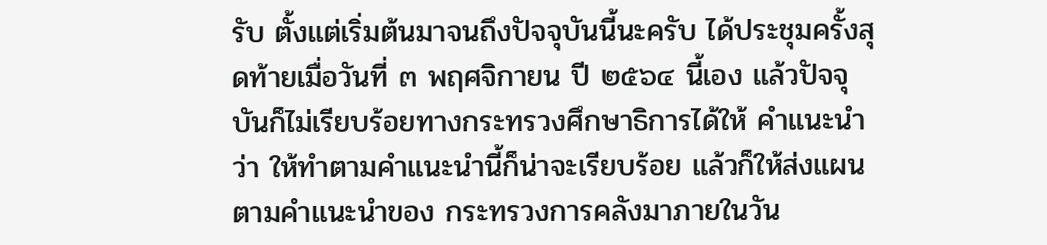รับ ตั้งแต่เริ่มต้นมาจนถึงปัจจุบันนี้นะครับ ได้ประชุมครั้งสุดท้ายเมื่อวันที่ ๓ พฤศจิกายน ปี ๒๕๖๔ นี้เอง แล้วปัจจุบันก็ไม่เรียบร้อยทางกระทรวงศึกษาธิการได้ให้ คำแนะนำว่า ให้ทำตามคำแนะนำนี้ก็น่าจะเรียบร้อย แล้วก็ให้ส่งแผนตามคำแนะนำของ กระทรวงการคลังมาภายในวัน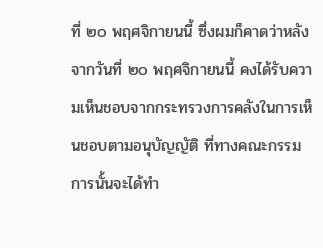ที่ ๒๐ พฤศจิกายนนี้ ซึ่งผมก็คาดว่าหลังจากวันที่ ๒๐ พฤศจิกายนนี้ คงได้รับความเห็นชอบจากกระทรวงการคลังในการเห็นชอบตามอนุบัญญัติ ที่ทางคณะกรรมการนั้นจะได้ทำ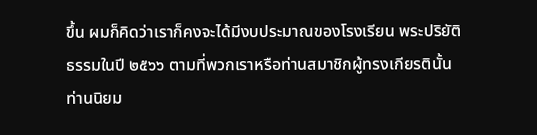ขึ้น ผมก็คิดว่าเราก็คงจะได้มีงบประมาณของโรงเรียน พระปริยัติธรรมในปี ๒๕๖๖ ตามที่พวกเราหรือท่านสมาชิกผู้ทรงเกียรตินั้น ท่านนิยม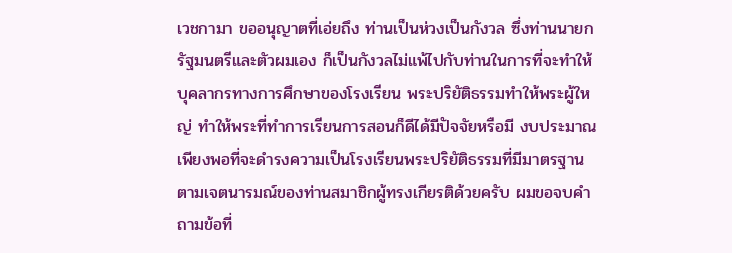เวชกามา ขออนุญาตที่เอ่ยถึง ท่านเป็นห่วงเป็นกังวล ซึ่งท่านนายกรัฐมนตรีและตัวผมเอง ก็เป็นกังวลไม่แพ้ไปกับท่านในการที่จะทำให้บุคลากรทางการศึกษาของโรงเรียน พระปริยัติธรรมทำให้พระผู้ใหญ่ ทำให้พระที่ทำการเรียนการสอนก็ดีได้มีปัจจัยหรือมี งบประมาณเพียงพอที่จะดำรงความเป็นโรงเรียนพระปริยัติธรรมที่มีมาตรฐาน ตามเจตนารมณ์ของท่านสมาชิกผู้ทรงเกียรติด้วยครับ ผมขอจบคำถามข้อที่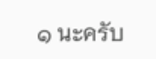๑ นะครับ